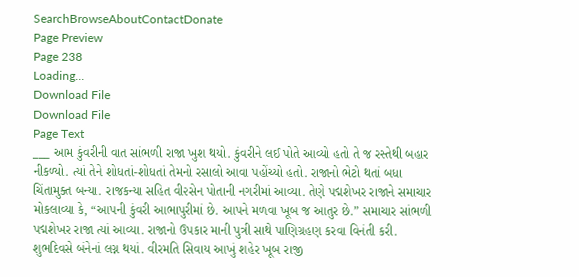SearchBrowseAboutContactDonate
Page Preview
Page 238
Loading...
Download File
Download File
Page Text
___ આમ કુંવરીની વાત સાંભળી રાજા ખુશ થયો. કુંવરીને લઈ પોતે આવ્યો હતો તે જ રસ્તેથી બહાર નીકળ્યો. ત્યાં તેને શોધતાં-શોધતાં તેમનો રસાલો આવા પહોંચ્યો હતો. રાજાનો ભેટો થતાં બધા ચિંતામુક્ત બન્યા. રાજકન્યા સહિત વી૨સેન પોતાની નગરીમાં આવ્યા. તેણે પદ્મશેખર રાજાને સમાચાર મોકલાવ્યા કે, “આપની કુંવરી આભાપુરીમાં છે. આપને મળવા ખૂબ જ આતુર છે.” સમાચાર સાંભળી પદ્મશેખર રાજા ત્યાં આવ્યા. રાજાનો ઉપકાર માની પુત્રી સાથે પાણિગ્રહણ કરવા વિનંતી કરી. શુભદિવસે બંનેનાં લગ્ન થયાં. વીરમતિ સિવાય આખું શહેર ખૂબ રાજી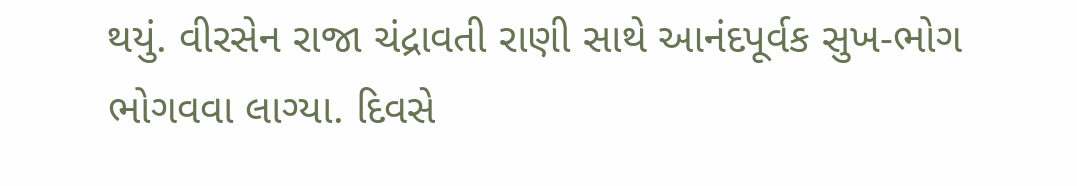થયું. વીરસેન રાજા ચંદ્રાવતી રાણી સાથે આનંદપૂર્વક સુખ-ભોગ ભોગવવા લાગ્યા. દિવસે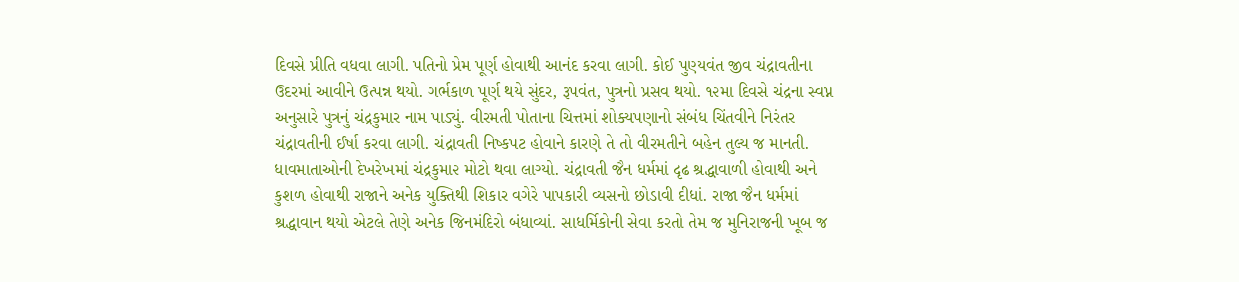દિવસે પ્રીતિ વધવા લાગી. પતિનો પ્રેમ પૂર્ણ હોવાથી આનંદ કરવા લાગી. કોઈ પુણ્યવંત જીવ ચંદ્રાવતીના ઉદરમાં આવીને ઉત્પન્ન થયો. ગર્ભકાળ પૂર્ણ થયે સુંદર, રૂપવંત, પુત્રનો પ્રસવ થયો. ૧૨મા દિવસે ચંદ્રના સ્વપ્ન અનુસારે પુત્રનું ચંદ્રકુમાર નામ પાડ્યું. વીરમતી પોતાના ચિત્તમાં શોક્યપણાનો સંબંધ ચિંતવીને નિરંતર ચંદ્રાવતીની ઈર્ષા કરવા લાગી. ચંદ્રાવતી નિષ્કપટ હોવાને કારણે તે તો વીરમતીને બહેન તુલ્ય જ માનતી. ધાવમાતાઓની દેખરેખમાં ચંદ્રકુમા૨ મોટો થવા લાગ્યો. ચંદ્રાવતી જૈન ધર્મમાં દૃઢ શ્રદ્ધાવાળી હોવાથી અને કુશળ હોવાથી રાજાને અનેક યુક્તિથી શિકાર વગેરે પાપકારી વ્યસનો છોડાવી દીધાં. રાજા જૈન ધર્મમાં શ્રદ્ધાવાન થયો એટલે તેણે અનેક જિનમંદિરો બંધાવ્યાં. સાધર્મિકોની સેવા કરતો તેમ જ મુનિરાજની ખૂબ જ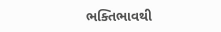ભક્તિભાવથી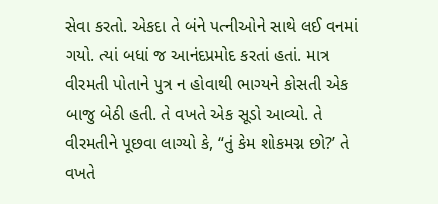સેવા કરતો. એકદા તે બંને પત્નીઓને સાથે લઈ વનમાં ગયો. ત્યાં બધાં જ આનંદપ્રમોદ કરતાં હતાં. માત્ર વીરમતી પોતાને પુત્ર ન હોવાથી ભાગ્યને કોસતી એક બાજુ બેઠી હતી. તે વખતે એક સૂડો આવ્યો. તે વીરમતીને પૂછવા લાગ્યો કે, “તું કેમ શોકમગ્ન છો?’ તે વખતે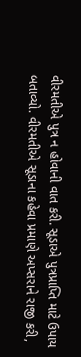વીરમતીએ પુત્ર ન હોવાની વાત કરી. સૂડાએ પુત્રપ્રાપ્તિ માટે ઉપાય બતાવ્યો. વીરમતીએ સૂડાના કહેવા પ્રમાણે અપ્સરાને રાજી કરી,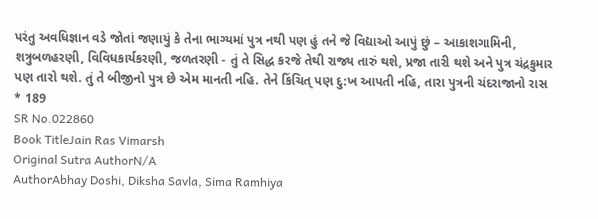પરંતુ અવધિજ્ઞાન વડે જોતાં જણાયું કે તેના ભાગ્યમાં પુત્ર નથી પણ હું તને જે વિદ્યાઓ આપું છું – આકાશગામિની, શત્રુબળહરણી, વિવિધકાર્યકરણી, જળતરણી - તું તે સિદ્ધ કરજે તેથી રાજ્ય તારું થશે, પ્રજા તારી થશે અને પુત્ર ચંદ્રકુમાર પણ તારો થશે. તું તે બીજીનો પુત્ર છે એમ માનતી નહિ. તેને કિંચિત્ પણ દુ:ખ આપતી નહિ, તારા પુત્રની ચંદરાજાનો રાસ * 189
SR No.022860
Book TitleJain Ras Vimarsh
Original Sutra AuthorN/A
AuthorAbhay Doshi, Diksha Savla, Sima Ramhiya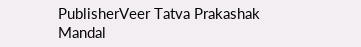PublisherVeer Tatva Prakashak Mandal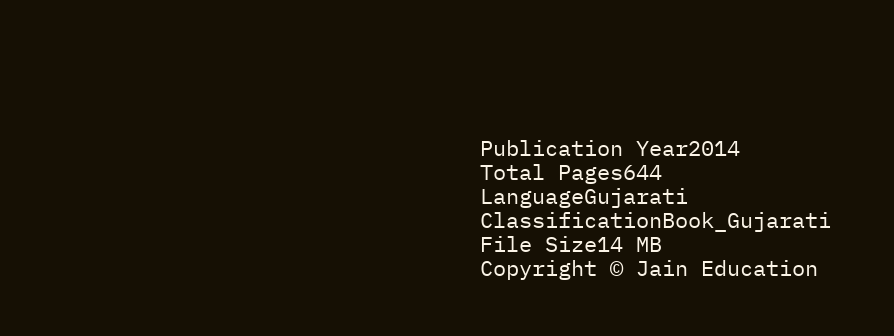Publication Year2014
Total Pages644
LanguageGujarati
ClassificationBook_Gujarati
File Size14 MB
Copyright © Jain Education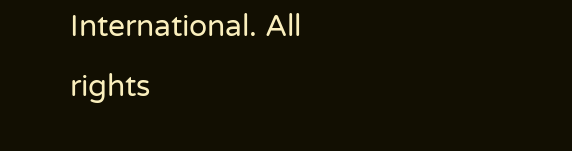International. All rights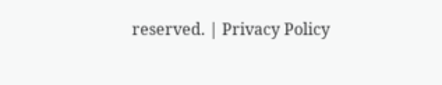reserved. | Privacy Policy